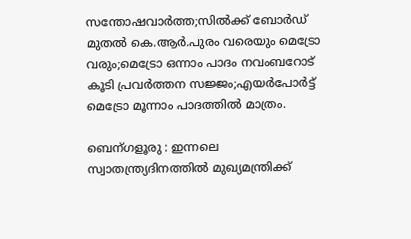സന്തോഷവാര്‍ത്ത;സില്‍ക്ക് ബോര്‍ഡ്‌ മുതല്‍ കെ.ആര്‍.പുരം വരെയും മെട്രോ വരും;മെട്രോ ഒന്നാം പാദം നവംബറോട് കൂടി പ്രവര്‍ത്തന സജ്ജം;എയര്‍പോര്‍ട്ട് മെട്രോ മൂന്നാം പാദത്തില്‍ മാത്രം.

ബെന്ഗളൂരു : ഇന്നലെ സ്വാതന്ത്ര്യദിനത്തില്‍ മുഖ്യമന്ത്രിക്ക്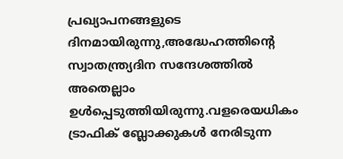പ്രഖ്യാപനങ്ങളുടെ ദിനമായിരുന്നു,അദ്ധേഹത്തിന്റെ സ്വാതന്ത്ര്യദിന സന്ദേശത്തില്‍ അതെല്ലാം ഉള്‍പ്പെടുത്തിയിരുന്നു.വളരെയധികം ട്രാഫിക്‌ ബ്ലോക്കുകള്‍ നേരിടുന്ന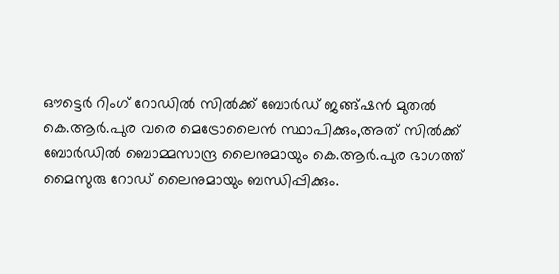ഔട്ടെര്‍ റിംഗ് റോഡില്‍ സില്‍ക്ക് ബോര്‍ഡ്‌ ജങ്ങ്ഷന്‍ മുതല്‍ കെ.ആര്‍.പുര വരെ മെട്രോലൈന്‍ സ്ഥാപിക്കും,അത് സില്‍ക്ക് ബോര്‍ഡില്‍ ബൊമ്മസാന്ദ്ര ലൈനുമായും കെ.ആര്‍.പുര ഭാഗത്ത്‌ മൈസുരു റോഡ്‌ ലൈനുമായും ബന്ധിപ്പിക്കും.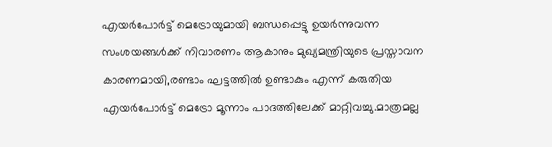എയര്‍പോര്‍ട്ട് മെട്രോയുമായി ബന്ധപ്പെട്ടു ഉയര്‍ന്നുവന്ന സംശയങ്ങള്‍ക്ക് നിവാരണം ആകാനും മുഖ്യമന്ത്രിയുടെ പ്രസ്താവന കാരണമായി,രണ്ടാം ഘട്ടത്തില്‍ ഉണ്ടാകും എന്ന് കരുതിയ എയര്‍പോര്‍ട്ട് മെട്രോ മൂന്നാം പാദത്തിലേക്ക് മാറ്റിവച്ചു.മാത്രമല്ല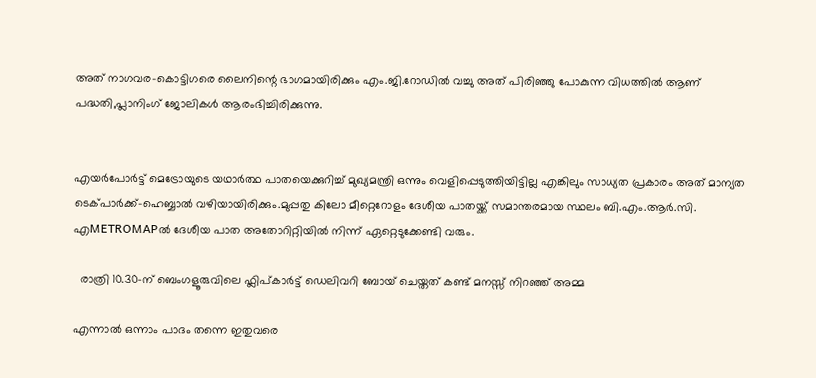അത് നാഗവര-കൊട്ടിഗരെ ലൈനിന്റെ ഭാഗമായിരിക്കും എം.ജി.റോഡില്‍ വച്ചു അത് പിരിഞ്ഞു പോകുന്ന വിധത്തില്‍ ആണ് പദ്ധതി,പ്ലാനിംഗ് ജോലികള്‍ ആരംഭിച്ചിരിക്കുന്നു.


എയര്‍പോര്‍ട്ട് മെട്രോയുടെ യഥാര്‍ത്ഥ പാതയെക്കുറിച്ച് മുഖ്യമന്ത്രി ഒന്നും വെളിപ്പെടുത്തിയിട്ടില്ല എങ്കിലും സാധ്യത പ്രകാരം അത് മാന്യത ടെക്പാര്‍ക്ക്‌-ഹെബ്ബാല്‍ വഴിയായിരിക്കും.മുപ്പതു കിലോ മീറ്റെറോളം ദേശീയ പാതയ്ക്ക് സമാന്തരമായ സ്ഥലം ബി.എം.ആര്‍.സി. എMETROMAPല്‍ ദേശീയ പാത അതോറിറ്റിയില്‍ നിന്ന് ഏറ്റെടുക്കേണ്ടി വരും.

  രാത്രി 10.30-ന് ബെംഗളൂരുവിലെ ഫ്ലിപ്കാർട്ട് ഡെലിവറി ബോയ് ചെയ്തത് കണ്ട് മനസ്സ് നിറഞ്ഞ് അമ്മ

എന്നാല്‍ ഒന്നാം പാദം തന്നെ ഇതുവരെ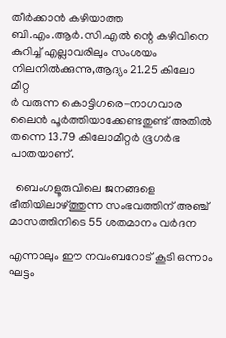തീര്‍ക്കാന്‍ കഴിയാത്ത ബി.എം.ആര്‍.സി.എല്‍ ന്റെ കഴിവിനെ കുറിച്ച് എല്ലാവരിലും സംശയം നിലനില്‍ക്കുന്നു,ആദ്യം 21.25 കിലോ മീറ്റ
ര്‍ വരുന്ന കൊട്ടിഗരെ-നാഗവാര ലൈന്‍ പൂര്‍ത്തിയാക്കേണ്ടതുണ്ട് അതില്‍ തന്നെ 13.79 കിലോമീറ്റര്‍ ഭൂഗര്‍ഭ പാതയാണ്.

  ബെംഗളൂരുവിലെ ജനങ്ങളെ ഭീതിയിലാഴ്ത്തുന്ന സംഭവത്തിന് അഞ്ച് മാസത്തിനിടെ 55 ശതമാനം വർദന

എന്നാലും ഈ നവംബറോട് കൂടി ഒന്നാം ഘട്ടം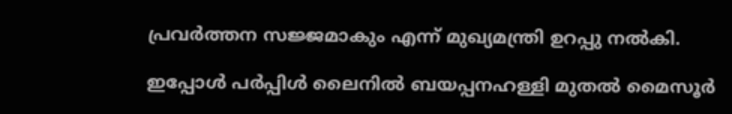പ്രവര്‍ത്തന സജ്ജമാകും എന്ന് മുഖ്യമന്ത്രി ഉറപ്പു നല്‍കി.

ഇപ്പോള്‍ പര്‍പ്പിള്‍ ലൈനില്‍ ബയപ്പനഹള്ളി മുതല്‍ മൈസൂര്‍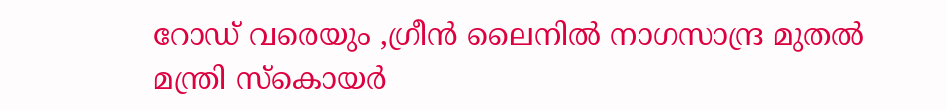റോഡ്‌ വരെയും ,ഗ്രീന്‍ ലൈനില്‍ നാഗസാന്ദ്ര മുതല്‍ മന്ത്രി സ്കൊയര്‍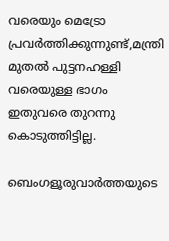വരെയും മെട്രോ പ്രവര്‍ത്തിക്കുന്നുണ്ട്,മന്ത്രി മുതല്‍ പുട്ടനഹള്ളി വരെയുള്ള ഭാഗം ഇതുവരെ തുറന്നു കൊടുത്തിട്ടില്ല.

ബെംഗളൂരുവാർത്തയുടെ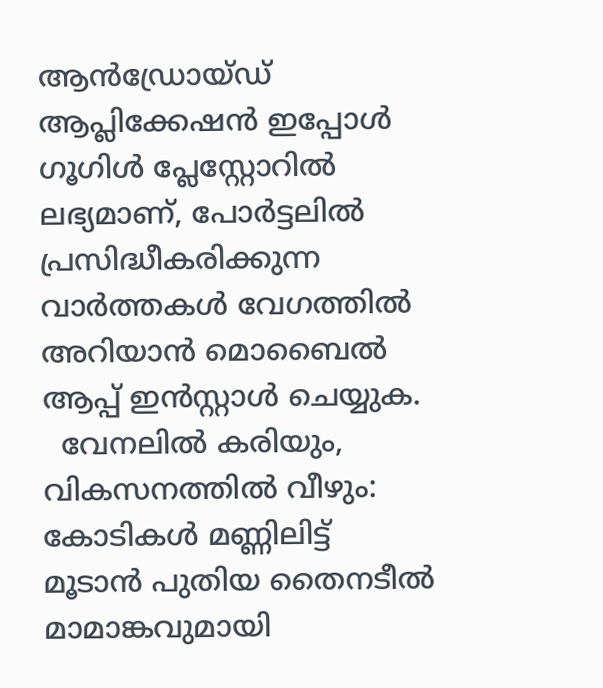ആൻഡ്രോയ്ഡ് ആപ്ലിക്കേഷൻ ഇപ്പോൾ ഗൂഗിൾ പ്ലേസ്റ്റോറിൽ ലഭ്യമാണ്, പോർട്ടലിൽ പ്രസിദ്ധീകരിക്കുന്ന വാർത്തകൾ വേഗത്തിൽ അറിയാൻ മൊബൈൽ ആപ്പ് ഇൻസ്റ്റാൾ ചെയ്യുക.
  വേനലിൽ കരിയും, വികസനത്തിൽ വീഴും: കോടികൾ മണ്ണിലിട്ട് മൂടാൻ പുതിയ തൈനടീൽ മാമാങ്കവുമായി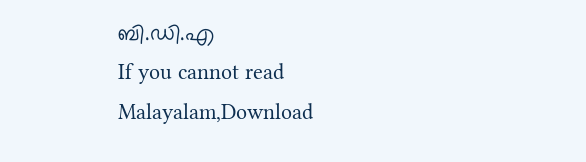ബി.ഡി.എ
If you cannot read Malayalam,Download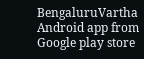BengaluruVartha Android app from Google play store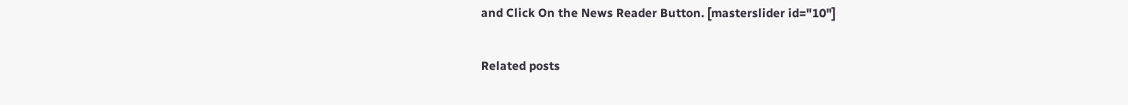and Click On the News Reader Button. [masterslider id="10"]

Related posts